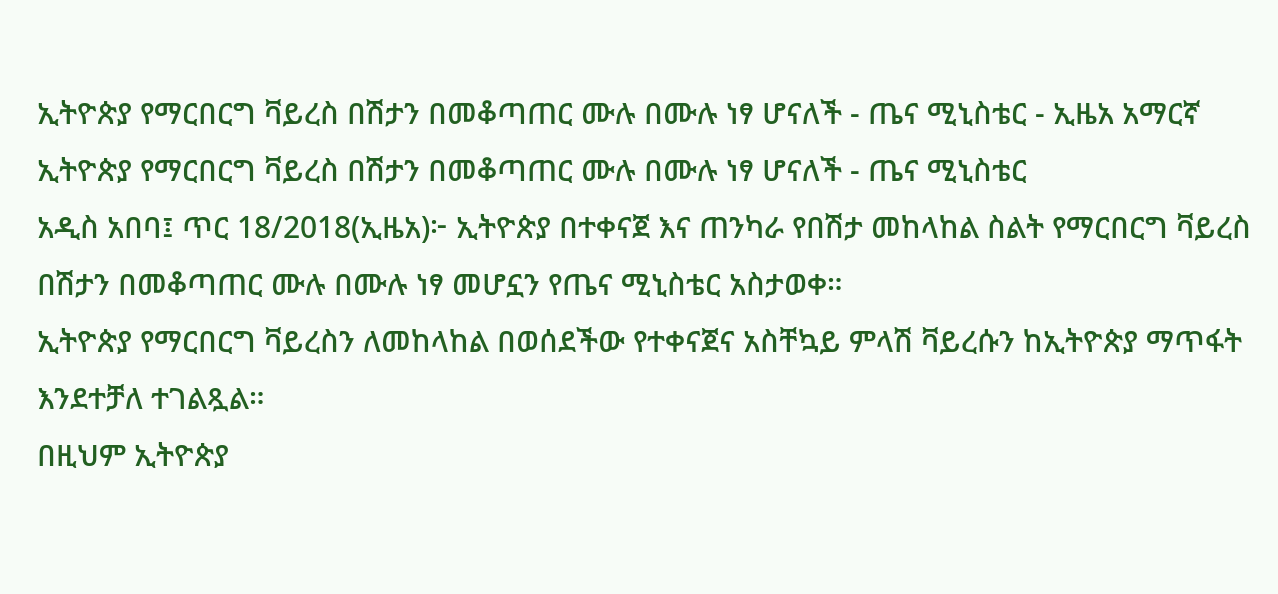ኢትዮጵያ የማርበርግ ቫይረስ በሽታን በመቆጣጠር ሙሉ በሙሉ ነፃ ሆናለች - ጤና ሚኒስቴር - ኢዜአ አማርኛ
ኢትዮጵያ የማርበርግ ቫይረስ በሽታን በመቆጣጠር ሙሉ በሙሉ ነፃ ሆናለች - ጤና ሚኒስቴር
አዲስ አበባ፤ ጥር 18/2018(ኢዜአ)፦ ኢትዮጵያ በተቀናጀ እና ጠንካራ የበሽታ መከላከል ስልት የማርበርግ ቫይረስ በሽታን በመቆጣጠር ሙሉ በሙሉ ነፃ መሆኗን የጤና ሚኒስቴር አስታወቀ።
ኢትዮጵያ የማርበርግ ቫይረስን ለመከላከል በወሰደችው የተቀናጀና አስቸኳይ ምላሽ ቫይረሱን ከኢትዮጵያ ማጥፋት እንደተቻለ ተገልጿል።
በዚህም ኢትዮጵያ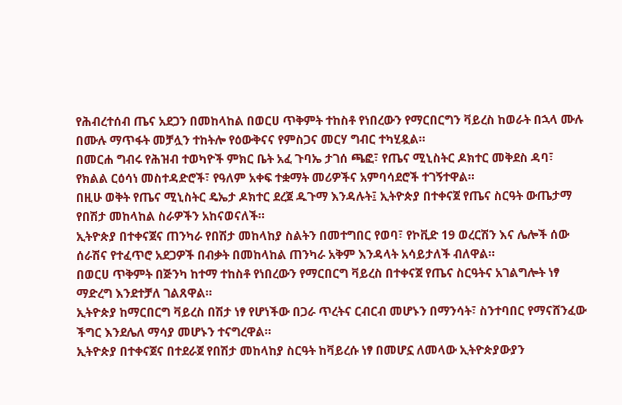የሕብረተሰብ ጤና አደጋን በመከላከል በወርሀ ጥቅምት ተከስቶ የነበረውን የማርበርግን ቫይረስ ከወራት በኋላ ሙሉ በሙሉ ማጥፋት መቻሏን ተከትሎ የዕውቅናና የምስጋና መርሃ ግብር ተካሂዷል።
በመርሐ ግብሩ የሕዝብ ተወካዮች ምክር ቤት አፈ ጉባኤ ታገሰ ጫፎ፣ የጤና ሚኒስትር ዶክተር መቅደስ ዳባ፣ የክልል ርዕሳነ መስተዳድሮች፣ የዓለም አቀፍ ተቋማት መሪዎችና አምባሳደሮች ተገኝተዋል።
በዚሁ ወቅት የጤና ሚኒስትር ዴኤታ ዶክተር ደረጀ ዱጉማ እንዳሉት፤ ኢትዮጵያ በተቀናጀ የጤና ስርዓት ውጤታማ የበሽታ መከላከል ስራዎችን አከናወናለች።
ኢትዮጵያ በተቀናጀና ጠንካራ የበሽታ መከላከያ ስልትን በመተግበር የወባ፣ የኮቪድ 19 ወረርሽን እና ሌሎች ሰው ሰራሽና የተፈጥሮ አደጋዎች በብቃት በመከላከል ጠንካራ አቅም እንዳላት አሳይታለች ብለዋል።
በወርሀ ጥቅምት በጅንካ ከተማ ተከስቶ የነበረውን የማርበርግ ቫይረስ በተቀናጀ የጤና ስርዓትና አገልግሎት ነፃ ማድረግ እንደተቻለ ገልጸዋል።
ኢትዮጵያ ከማርበርግ ቫይረስ በሽታ ነፃ የሆነችው በጋራ ጥረትና ርብርብ መሆኑን በማንሳት፣ ስንተባበር የማናሸንፈው ችግር እንደሌለ ማሳያ መሆኑን ተናግረዋል።
ኢትዮጵያ በተቀናጀና በተደራጀ የበሽታ መከላከያ ስርዓት ከቫይረሱ ነፃ በመሆኗ ለመላው ኢትዮጵያውያን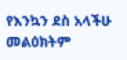የእንኳን ደስ አላችሁ መልዕክትም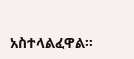አስተላልፈዋል።